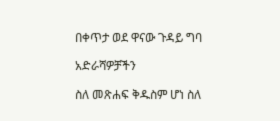በቀጥታ ወደ ዋናው ጉዳይ ግባ

አድራሻዎቻችን

ስለ መጽሐፍ ቅዱስም ሆነ ስለ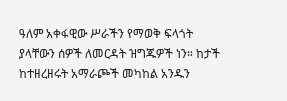ዓለም አቀፋዊው ሥራችን የማወቅ ፍላጎት ያላቸውን ሰዎች ለመርዳት ዝግጁዎች ነን። ከታች ከተዘረዘሩት አማራጮች መካከል አንዱን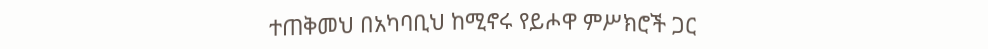ተጠቅመህ በአካባቢህ ከሚኖሩ የይሖዋ ምሥክሮች ጋር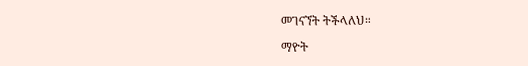መገናኘት ትችላለህ።

ማዮት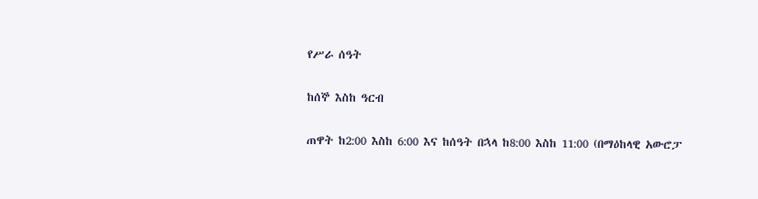የሥራ ሰዓት

ከሰኞ እስከ ዓርብ

ጠዋት ከ2:00 እስከ 6:00 እና ከሰዓት በኋላ ከ8:00 እስከ 11:00 (በማዕከላዊ አውሮፓ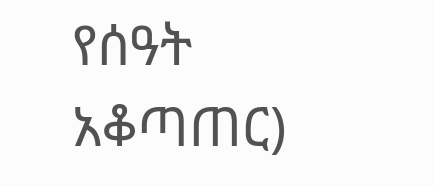የሰዓት አቆጣጠር)